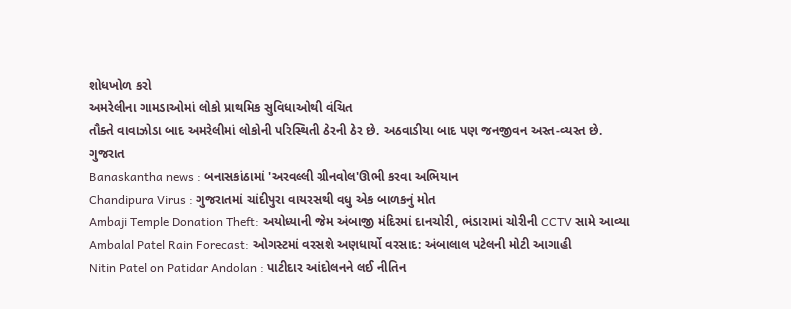શોધખોળ કરો
અમરેલીના ગામડાઓમાં લોકો પ્રાથમિક સુવિધાઓથી વંચિત
તૌક્તે વાવાઝોડા બાદ અમરેલીમાં લોકોની પરિસ્થિતી ઠેરની ઠેર છે. અઠવાડીયા બાદ પણ જનજીવન અસ્ત-વ્યસ્ત છે.
ગુજરાત
Banaskantha news : બનાસકાંઠામાં 'અરવલ્લી ગ્રીનવોલ'ઊભી કરવા અભિયાન
Chandipura Virus : ગુજરાતમાં ચાંદીપુરા વાયરસથી વધુ એક બાળકનું મોત
Ambaji Temple Donation Theft: અયોધ્યાની જેમ અંબાજી મંદિરમાં દાનચોરી, ભંડારામાં ચોરીની CCTV સામે આવ્યા
Ambalal Patel Rain Forecast: ઓગસ્ટમાં વરસશે અણધાર્યો વરસાદ: અંબાલાલ પટેલની મોટી આગાહી
Nitin Patel on Patidar Andolan : પાટીદાર આંદોલનને લઈ નીતિન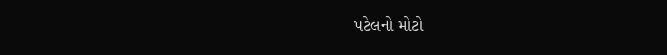પટેલનો મોટો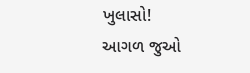ખુલાસો!
આગળ જુઓ